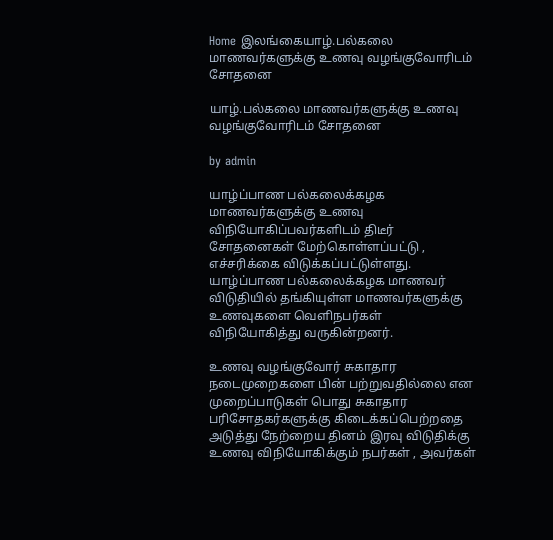Home இலங்கையாழ்.பல்கலை மாணவர்களுக்கு உணவு வழங்குவோரிடம் சோதனை

யாழ்.பல்கலை மாணவர்களுக்கு உணவு வழங்குவோரிடம் சோதனை

by admin

யாழ்ப்பாண பல்கலைக்கழக மாணவர்களுக்கு உணவு விநியோகிப்பவர்களிடம் திடீர் சோதனைகள் மேற்கொள்ளப்பட்டு , எச்சரிக்கை விடுக்கப்பட்டுள்ளது.  யாழ்ப்பாண பல்கலைக்கழக மாணவர் விடுதியில் தங்கியுள்ள மாணவர்களுக்கு உணவுகளை வெளிநபர்கள் விநியோகித்து வருகின்றனர்.

உணவு வழங்குவோர் சுகாதார நடைமுறைகளை பின் பற்றுவதில்லை என முறைப்பாடுகள் பொது சுகாதார பரிசோதகர்களுக்கு கிடைக்கப்பெற்றதை அடுத்து நேற்றைய தினம் இரவு விடுதிக்கு உணவு விநியோகிக்கும் நபர்கள் , அவர்கள்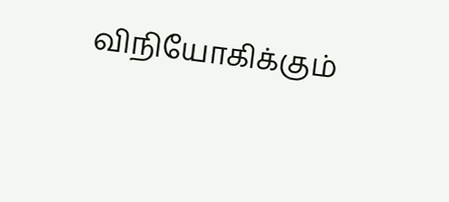விநியோகிக்கும்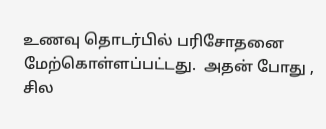உணவு தொடர்பில் பரிசோதனை மேற்கொள்ளப்பட்டது.  அதன் போது , சில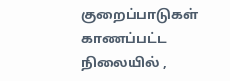குறைப்பாடுகள் காணப்பட்ட நிலையில் ,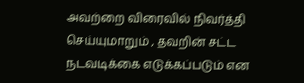அவற்றை விரைவில் நிவர்த்தி செய்யுமாறும் , தவறின் சட்ட நடவடிக்கை எடுக்கப்படும் என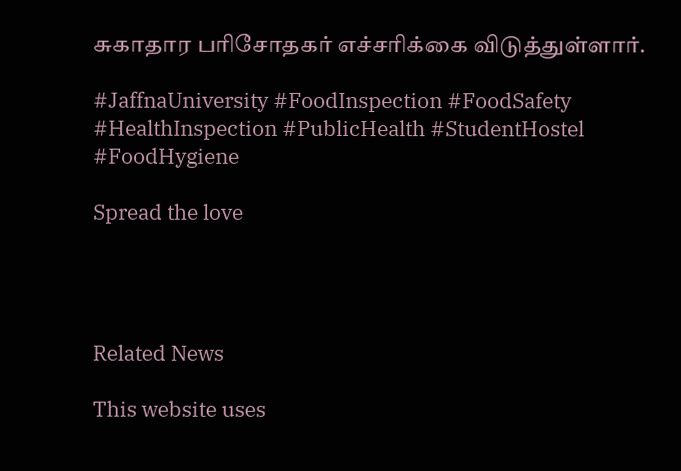சுகாதார பரிசோதகர் எச்சரிக்கை விடுத்துள்ளார்.

#JaffnaUniversity #FoodInspection #FoodSafety #HealthInspection #PublicHealth #StudentHostel #FoodHygiene

Spread the love




Related News

This website uses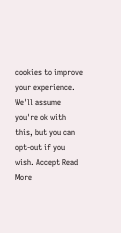cookies to improve your experience. We'll assume you're ok with this, but you can opt-out if you wish. Accept Read More